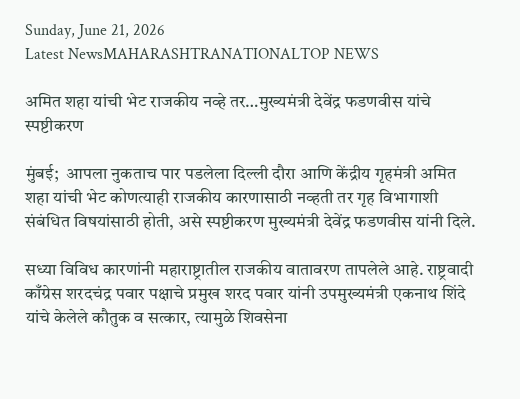Sunday, June 21, 2026
Latest NewsMAHARASHTRANATIONALTOP NEWS

अमित शहा यांची भेट राजकीय नव्हे तर…मुख्यमंत्री देवेंद्र फडणवीस यांचे स्पष्टीकरण

मुंबई;  आपला नुकताच पार पडलेला दिल्ली दौरा आणि केंद्रीय गृहमंत्री अमित शहा यांची भेट कोणत्याही राजकीय कारणासाठी नव्हती तर गृह विभागाशी संबंधित विषयांसाठी होती, असे स्पष्टीकरण मुख्यमंत्री देवेंद्र फडणवीस यांनी दिले.

सध्या विविध कारणांनी महाराष्ट्रातील राजकीय वातावरण तापलेले आहे. राष्ट्रवादी काँग्रेस शरदचंद्र पवार पक्षाचे प्रमुख शरद पवार यांनी उपमुख्यमंत्री एकनाथ शिंदे यांचे केलेले कौतुक व सत्कार, त्यामुळे शिवसेना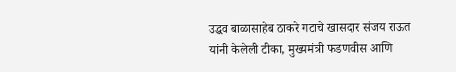उद्धव बाळासाहेब ठाकरे गटाचे खासदार संजय राऊत यांनी केलेली टीका, मुख्यमंत्री फडणवीस आणि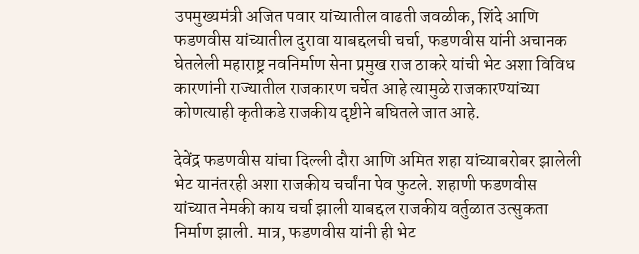उपमुख्यमंत्री अजित पवार यांच्यातील वाढती जवळीक, शिंदे आणि फडणवीस यांच्यातील दुरावा याबद्दलची चर्चा, फडणवीस यांनी अचानक घेतलेली महाराष्ट्र नवनिर्माण सेना प्रमुख राज ठाकरे यांची भेट अशा विविध कारणांनी राज्यातील राजकारण चर्चेत आहे त्यामुळे राजकारण्यांच्या कोणत्याही कृतीकडे राजकीय दृष्टीने बघितले जात आहे.

देवेंद्र फडणवीस यांचा दिल्ली दौरा आणि अमित शहा यांच्याबरोबर झालेली भेट यानंतरही अशा राजकीय चर्चांना पेव फुटले. शहाणी फडणवीस यांच्यात नेमकी काय चर्चा झाली याबद्दल राजकीय वर्तुळात उत्सुकता निर्माण झाली. मात्र, फडणवीस यांनी ही भेट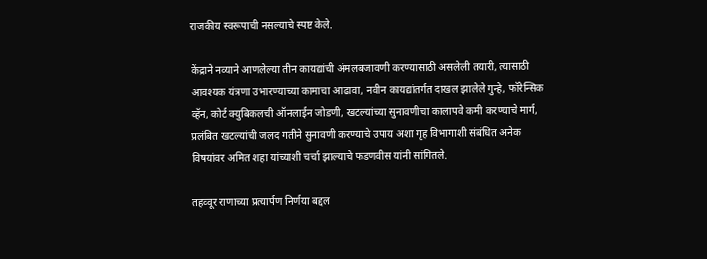राजकीय स्वरूपाची नसल्याचे स्पष्ट केले.

केंद्राने नव्याने आणलेल्या तीन कायद्यांची अंमलबजावणी करण्यासाठी असलेली तयारी, त्यासाठी आवश्यक यंत्रणा उभारण्याच्या कामाचा आढावा, नवीन कायद्यांतर्गत दाखल झालेले गुन्हे, फॉरेन्सिक व्हॅन, कोर्ट क्युबिकलची ऑनलाईन जोडणी, खटल्यांच्या सुनावणीचा कालापवे कमी करण्याचे मार्ग, प्रलंबित खटल्यांची जलद गतीने सुनावणी करण्याचे उपाय अशा गृह विभागाशी संबंधित अनेक विषयांवर अमित शहा यांच्याशी चर्चा झाल्याचे फडणवीस यांनी सांगितले.

तहव्वूर राणाच्या प्रत्यार्पण निर्णया बद्दल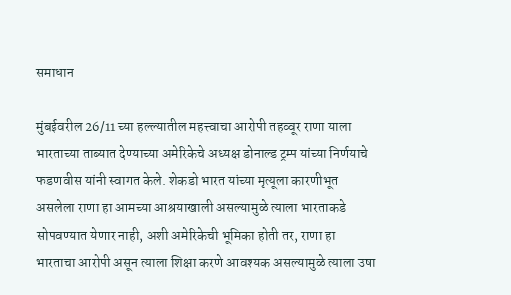समाधान

मुंबईवरील 26/11 च्या हल्ल्यातील महत्त्वाचा आरोपी तहव्वूर राणा याला भारताच्या ताब्यात देण्याच्या अमेरिकेचे अध्यक्ष डोनाल्ड ट्रम्प यांच्या निर्णयाचे फडणवीस यांनी स्वागत केले. शेकडो भारत यांच्या मृत्यूला कारणीभूत असलेला राणा हा आमच्या आश्रयाखाली असल्यामुळे त्याला भारताकडे सोपवण्यात येणार नाही, अशी अमेरिकेची भूमिका होती तर, राणा हा भारताचा आरोपी असून त्याला शिक्षा करणे आवश्यक असल्यामुळे त्याला उषा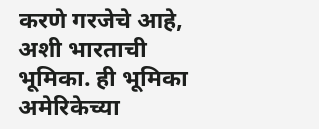करणे गरजेचे आहे, अशी भारताची भूमिका. ही भूमिका अमेरिकेच्या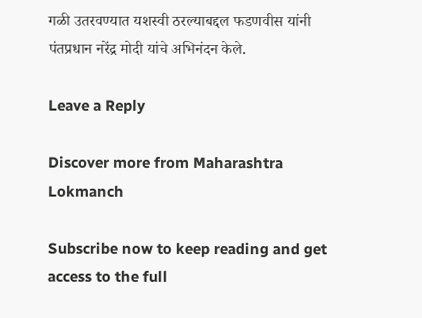गळी उतरवण्यात यशस्वी ठरल्याबद्दल फडणवीस यांनी पंतप्रधान नरेंद्र मोदी यांचे अभिनंदन केले.

Leave a Reply

Discover more from Maharashtra Lokmanch

Subscribe now to keep reading and get access to the full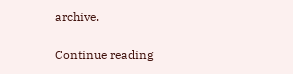archive.

Continue reading